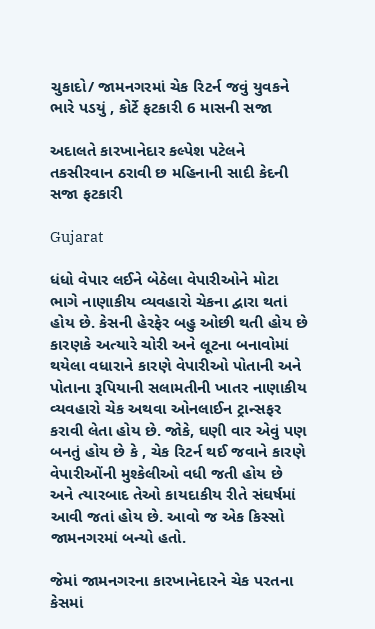ચુકાદો/ જામનગરમાં ચેક રિટર્ન જવું યુવકને ભારે પડયું , કોર્ટે ફટકારી 6 માસની સજા

અદાલતે કારખાનેદાર કલ્પેશ પટેલને તકસીરવાન ઠરાવી છ મહિનાની સાદી કેદની સજા ફટકારી

Gujarat

ધંધો વેપાર લઈને બેઠેલા વેપારીઓને મોટા ભાગે નાણાકીય વ્યવહારો ચેકના દ્વારા થતાં હોય છે. કેસની હેરફેર બહુ ઓછી થતી હોય છે કારણકે અત્યારે ચોરી અને લૂટના બનાવોમાં થયેલા વધારાને કારણે વેપારીઓ પોતાની અને પોતાના રૂપિયાની સલામતીની ખાતર નાણાકીય વ્યવહારો ચેક અથવા ઓનલાઈન ટ્રાન્સફર કરાવી લેતા હોય છે. જોકે, ઘણી વાર એવું પણ બનતું હોય છે કે , ચેક રિટર્ન થઈ જવાને કારણે વેપારીઓંની મુશ્કેલીઓ વધી જતી હોય છે અને ત્યારબાદ તેઓ કાયદાકીય રીતે સંઘર્ષમાં આવી જતાં હોય છે. આવો જ એક કિસ્સો જામનગરમાં બન્યો હતો.

જેમાં જામનગરના કારખાનેદારને ચેક પરતના કેસમાં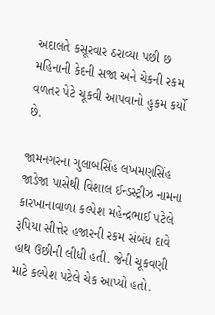અદાલતે કસૂરવાર ઠરાવ્યા પછી છ મહિનાની કેદની સજા અને ચેકની રકમ વળતર પેટે ચૂકવી આપવાનો હુકમ કર્યો છે.

જામનગરના ગુલાબસિંહ લખમણસિંહ જાડેજા પાસેથી વિશાલ ઈન્ડસ્ટ્રીઝ નામના કારખાનાવાળા કલ્પેશ મહેન્દ્રભાઈ પટેલે રૂપિયા સીત્તેર હજારની રકમ સંબંધ દાવે હાથ ઉછીની લીધી હતી. જેની ચૂકવણી માટે કલ્પેશ પટેલે ચેક આપ્યો હતો.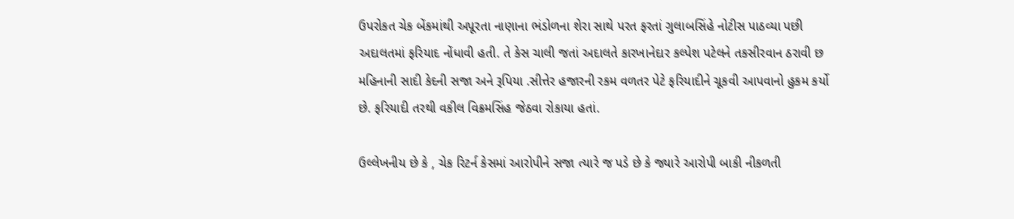ઉપરોકત ચેક બેંકમાંથી અપૂરતા નાણાના ભંડોળના શેરા સાથે પરત ફરતાં ગુલાબસિંહે નોટીસ પાઠવ્યા પછી અદાલતમાં ફરિયાદ નોંધાવી હતી. તે કેસ ચાલી જતાં અદાલતે કારખાનેદાર કલ્પેશ પટેલને તકસીરવાન ઠરાવી છ મહિનાની સાદી કેદની સજા અને રૂપિયા .સીત્તેર હજારની રકમ વળતર પેટે ફરિયાદીને ચૂકવી આપવાનો હુકમ કર્યો છે. ફરિયાદી તરથી વકીલ વિક્રમસિંહ જેઠવા રોકાયા હતાં.

ઉલ્લેખનીય છે કે , ચેક રિટર્ન કેસમાં આરોપીને સજા ત્યારે જ પડે છે કે જ્યારે આરોપી બાકી નીકળતી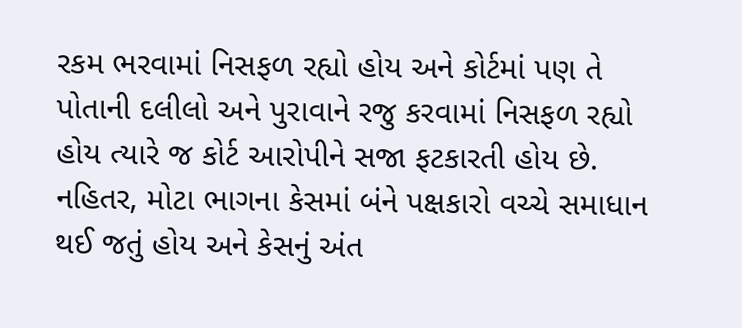રકમ ભરવામાં નિસફળ રહ્યો હોય અને કોર્ટમાં પણ તે પોતાની દલીલો અને પુરાવાને રજુ કરવામાં નિસફળ રહ્યો હોય ત્યારે જ કોર્ટ આરોપીને સજા ફટકારતી હોય છે. નહિતર, મોટા ભાગના કેસમાં બંને પક્ષકારો વચ્ચે સમાધાન થઈ જતું હોય અને કેસનું અંત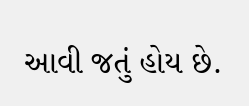આવી જતું હોય છે.